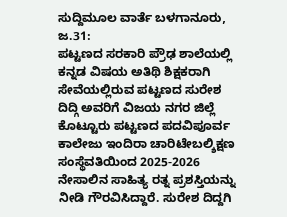ಸುದ್ದಿಮೂಲ ವಾರ್ತೆ ಬಳಗಾನೂರು, ಜ.31:
ಪಟ್ಟಣದ ಸರಕಾರಿ ಪ್ರೌಢ ಶಾಲೆಯಲ್ಲಿ ಕನ್ನಡ ವಿಷಯ ಅತಿಥಿ ಶಿಕ್ಷಕರಾಗಿ ಸೇವೆಯಲ್ಲಿರುವ ಪಟ್ಟಣದ ಸುರೇಶ ದಿದ್ಗಿ ಅವರಿಗೆ ವಿಜಯ ನಗರ ಜಿಲ್ಲೆ ಕೊಟ್ಟೂರು ಪಟ್ಟಣದ ಪದವಿಪೂರ್ವ ಕಾಲೇಜು ಇಂದಿರಾ ಚಾರಿಟೇಬಲ್ಶಿಕ್ಷಣ ಸಂಸ್ಥೆವತಿಯಿಂದ 2025-2026 ನೇಸಾಲಿನ ಸಾಹಿತ್ಯ ರತ್ನ ಪ್ರಶಸ್ತಿಯನ್ನು ನೀಡಿ ಗೌರವಿಸಿದ್ದಾರೆ. ಸುರೇಶ ದಿದ್ದಗಿ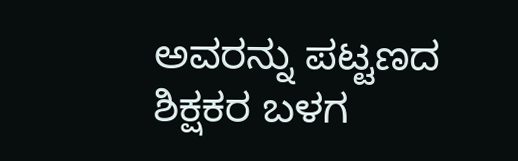ಅವರನ್ನು ಪಟ್ಟಣದ ಶಿಕ್ಷಕರ ಬಳಗ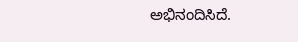ಅಭಿನಂದಿಸಿದೆ.